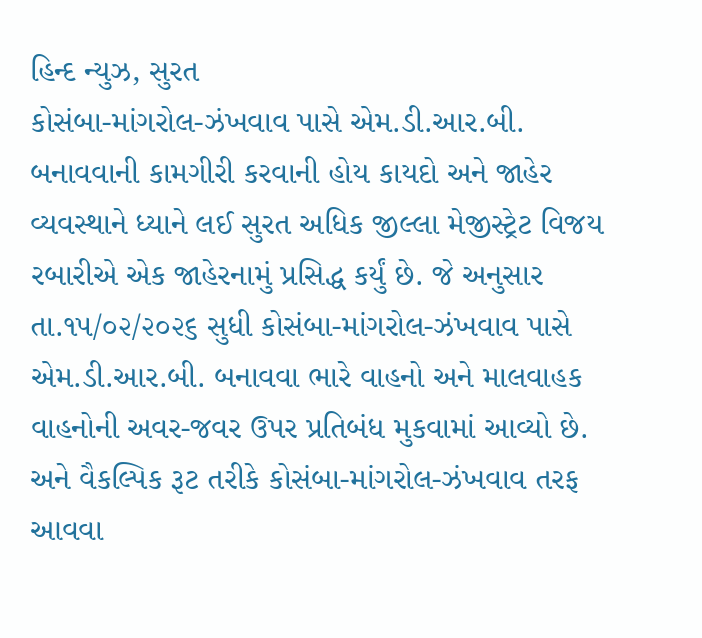હિન્દ ન્યુઝ, સુરત
કોસંબા-માંગરોલ-ઝંખવાવ પાસે એમ.ડી.આર.બી. બનાવવાની કામગીરી કરવાની હોય કાયદો અને જાહેર વ્યવસ્થાને ધ્યાને લઈ સુરત અધિક જીલ્લા મેજીસ્ટ્રેટ વિજય રબારીએ એક જાહેરનામું પ્રસિદ્ધ કર્યું છે. જે અનુસાર તા.૧૫/૦૨/૨૦૨૬ સુધી કોસંબા-માંગરોલ-ઝંખવાવ પાસે એમ.ડી.આર.બી. બનાવવા ભારે વાહનો અને માલવાહક વાહનોની અવર-જવર ઉપર પ્રતિબંધ મુકવામાં આવ્યો છે. અને વૈકલ્પિક રૂટ તરીકે કોસંબા-માંગરોલ-ઝંખવાવ તરફ આવવા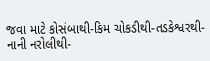જવા માટે કોસંબાથી-કિમ ચોકડીથી-તડકેશ્વરથી-નાની નરોલીથી-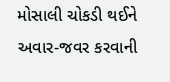મોસાલી ચોકડી થઈને અવાર-જવર કરવાની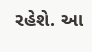રહેશે. આ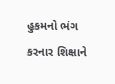હુકમનો ભંગ કરનાર શિક્ષાને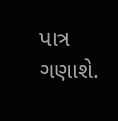પાત્ર ગણાશે.